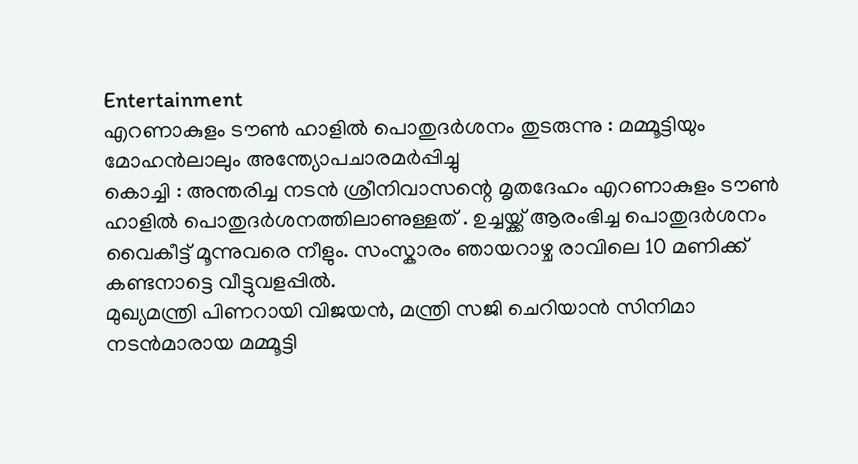Entertainment
എറണാകുളം ടൗൺ ഹാളിൽ പൊതുദർശനം തുടരുന്നു : മമ്മൂട്ടിയും മോഹൻലാലും അന്ത്യോപചാരമർപ്പിച്ചു
കൊച്ചി : അന്തരിച്ച നടൻ ശ്രീനിവാസന്റെ മൃതദേഹം എറണാകുളം ടൗൺ ഹാളിൽ പൊതുദർശനത്തിലാണുള്ളത് . ഉച്ചയ്ക്ക് ആരംഭിച്ച പൊതുദർശനം വൈകീട്ട് മൂന്നുവരെ നീളും. സംസ്കാരം ഞായറാഴ്ച രാവിലെ 10 മണിക്ക് കണ്ടനാട്ടെ വീട്ടുവളപ്പിൽ.
മുഖ്യമന്ത്രി പിണറായി വിജയൻ, മന്ത്രി സജി ചെറിയാൻ സിനിമാ നടൻമാരായ മമ്മൂട്ടി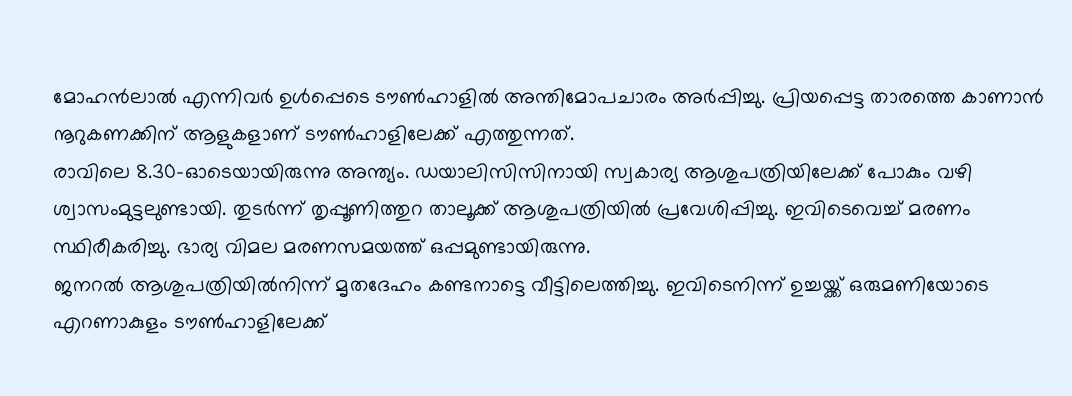മോഹൻലാൽ എന്നിവർ ഉൾപ്പെടെ ടൗൺഹാളിൽ അന്തിമോപചാരം അർപ്പിച്ചു. പ്രിയപ്പെട്ട താരത്തെ കാണാൻ നൂറുകണക്കിന് ആളുകളാണ് ടൗൺഹാളിലേക്ക് എത്തുന്നത്.
രാവിലെ 8.30-ഓടെയായിരുന്നു അന്ത്യം. ഡയാലിസിസിനായി സ്വകാര്യ ആശുപത്രിയിലേക്ക് പോകും വഴി ശ്വാസംമുട്ടലുണ്ടായി. തുടർന്ന് തൃപ്പൂണിത്തുറ താലൂക്ക് ആശുപത്രിയിൽ പ്രവേശിപ്പിച്ചു. ഇവിടെവെച്ച് മരണം സ്ഥിരീകരിച്ചു. ഭാര്യ വിമല മരണസമയത്ത് ഒപ്പമുണ്ടായിരുന്നു.
ജനറൽ ആശുപത്രിയിൽനിന്ന് മൃതദേഹം കണ്ടനാട്ടെ വീട്ടിലെത്തിച്ചു. ഇവിടെനിന്ന് ഉച്ചയ്ക്ക് ഒരുമണിയോടെ എറണാകുളം ടൗൺഹാളിലേക്ക്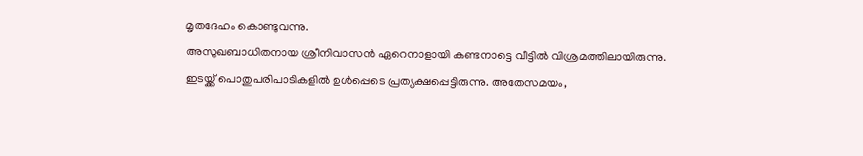മൃതദേഹം കൊണ്ടുവന്നു.
അസുഖബാധിതനായ ശ്രീനിവാസൻ ഏറെനാളായി കണ്ടനാട്ടെ വീട്ടിൽ വിശ്രമത്തിലായിരുന്നു. ഇടയ്ക്ക് പൊതുപരിപാടികളിൽ ഉൾപ്പെടെ പ്രത്യക്ഷപ്പെട്ടിരുന്നു. അതേസമയം,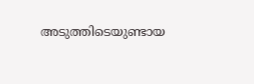അടുത്തിടെയുണ്ടായ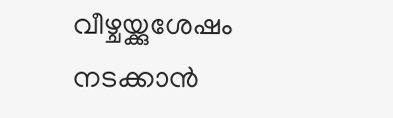വീഴ്ചയ്ക്കുശേഷം നടക്കാൻ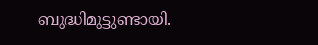ബുദ്ധിമുട്ടുണ്ടായി.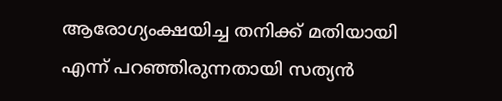ആരോഗ്യംക്ഷയിച്ച തനിക്ക് മതിയായി എന്ന് പറഞ്ഞിരുന്നതായി സത്യൻ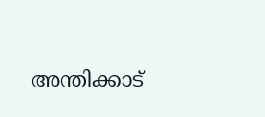അന്തിക്കാട്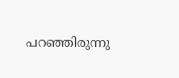പറഞ്ഞിരുന്നു